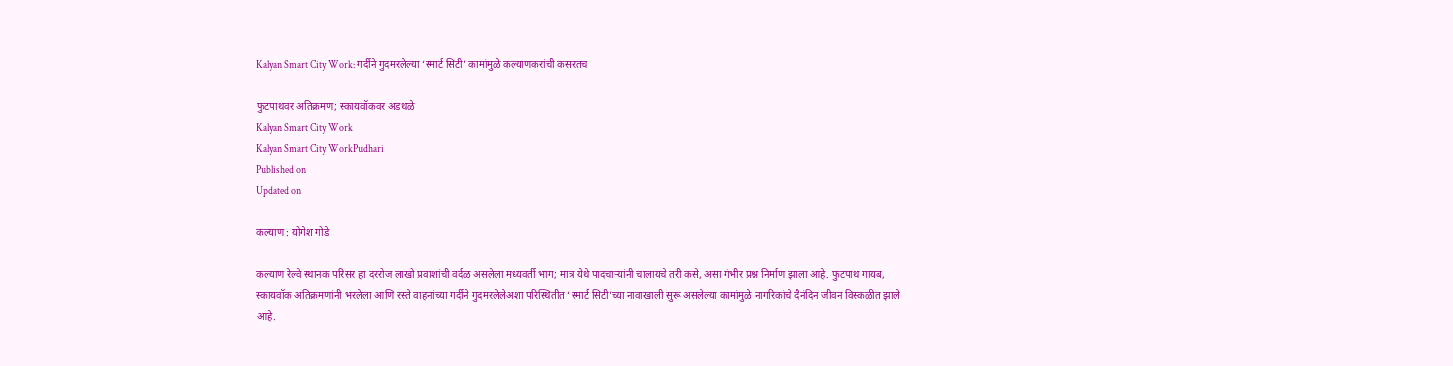Kalyan Smart City Work: गर्दीने गुदमरलेल्या ‌‘स्मार्ट सिटी‌’ कामांमुळे कल्याणकरांची कसरतच

फुटपाथवर अतिक्रमण; स्कायवॉकवर अडथळे
Kalyan Smart City Work
Kalyan Smart City WorkPudhari
Published on
Updated on

कल्याण : योगेश गोडे

कल्याण रेल्वे स्थानक परिसर हा दररोज लाखो प्रवाशांची वर्दळ असलेला मध्यवर्ती भाग; मात्र येथे पादचाऱ्यांनी चालायचे तरी कसे, असा गंभीर प्रश्न निर्माण झाला आहे. फुटपाथ गायब, स्कायवॉक अतिक्रमणांनी भरलेला आणि रस्ते वाहनांच्या गर्दीने गुदमरलेलेअशा परिस्थितीत ‌‘स्मार्ट सिटी‌’च्या नावाखाली सुरू असलेल्या कामांमुळे नागरिकांचे दैनंदिन जीवन विस्कळीत झाले आहे.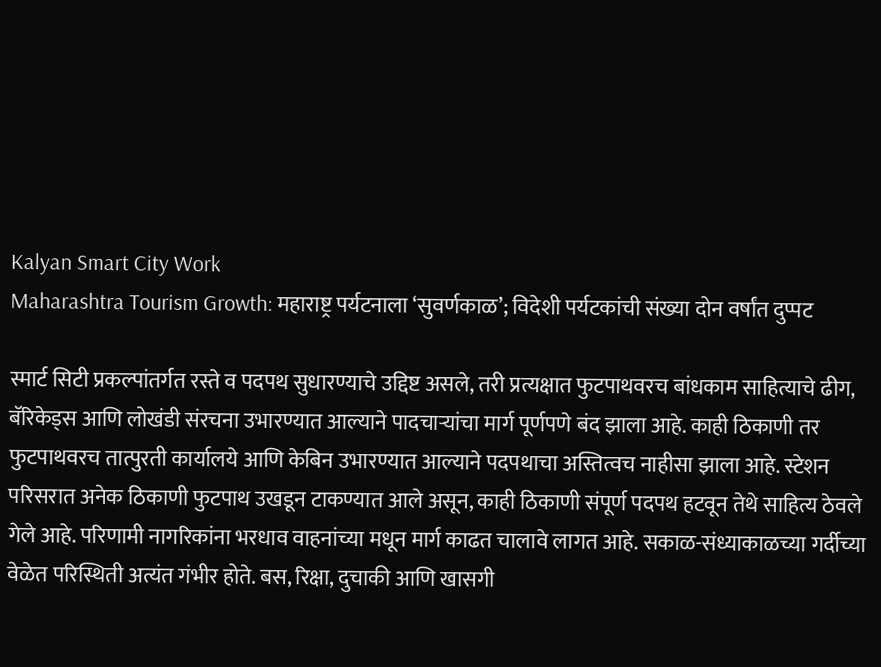Kalyan Smart City Work
Maharashtra Tourism Growth: महाराष्ट्र पर्यटनाला ‘सुवर्णकाळ’; विदेशी पर्यटकांची संख्या दोन वर्षांत दुप्पट

स्मार्ट सिटी प्रकल्पांतर्गत रस्ते व पदपथ सुधारण्याचे उद्दिष्ट असले, तरी प्रत्यक्षात फुटपाथवरच बांधकाम साहित्याचे ढीग, बॅरिकेड्स आणि लोखंडी संरचना उभारण्यात आल्याने पादचाऱ्यांचा मार्ग पूर्णपणे बंद झाला आहे. काही ठिकाणी तर फुटपाथवरच तात्पुरती कार्यालये आणि केबिन उभारण्यात आल्याने पदपथाचा अस्तित्वच नाहीसा झाला आहे. स्टेशन परिसरात अनेक ठिकाणी फुटपाथ उखडून टाकण्यात आले असून, काही ठिकाणी संपूर्ण पदपथ हटवून तेथे साहित्य ठेवले गेले आहे. परिणामी नागरिकांना भरधाव वाहनांच्या मधून मार्ग काढत चालावे लागत आहे. सकाळ-संध्याकाळच्या गर्दीच्या वेळेत परिस्थिती अत्यंत गंभीर होते. बस, रिक्षा, दुचाकी आणि खासगी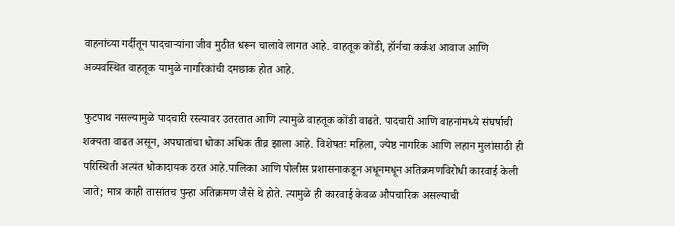वाहनांच्या गर्दीतून पादचाऱ्यांना जीव मुठीत धरून चालावे लागत आहे. वाहतूक कोंडी, हॉर्नचा कर्कश आवाज आणि अव्यवस्थित वाहतूक यामुळे नागरिकांची दमछाक होत आहे.

फुटपाथ नसल्यामुळे पादचारी रस्त्यावर उतरतात आणि त्यामुळे वाहतूक कोंडी वाढते. पादचारी आणि वाहनांमध्ये संघर्षाची शक्यता वाढत असून, अपघातांचा धोका अधिक तीव्र झाला आहे. विशेषतः महिला, ज्येष्ठ नागरिक आणि लहान मुलांसाठी ही परिस्थिती अत्यंत धोकादायक ठरत आहे.पालिका आणि पोलीस प्रशासनाकडून अधूनमधून अतिक्रमणविरोधी कारवाई केली जाते; मात्र काही तासांतच पुन्हा अतिक्रमण जैसे थे होते. त्यामुळे ही कारवाई केवळ औपचारिक असल्याची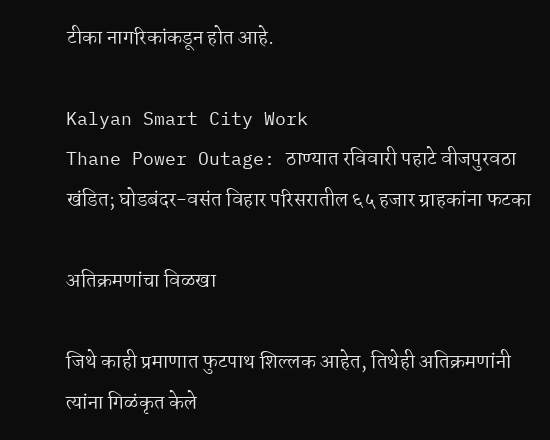टीका नागरिकांकडून होत आहे.

Kalyan Smart City Work
Thane Power Outage: ठाण्यात रविवारी पहाटे वीजपुरवठा खंडित; घोडबंदर-वसंत विहार परिसरातील ६५ हजार ग्राहकांना फटका

अतिक्रमणांचा विळखा

जिथे काही प्रमाणात फुटपाथ शिल्लक आहेत, तिथेही अतिक्रमणांनी त्यांना गिळंकृत केले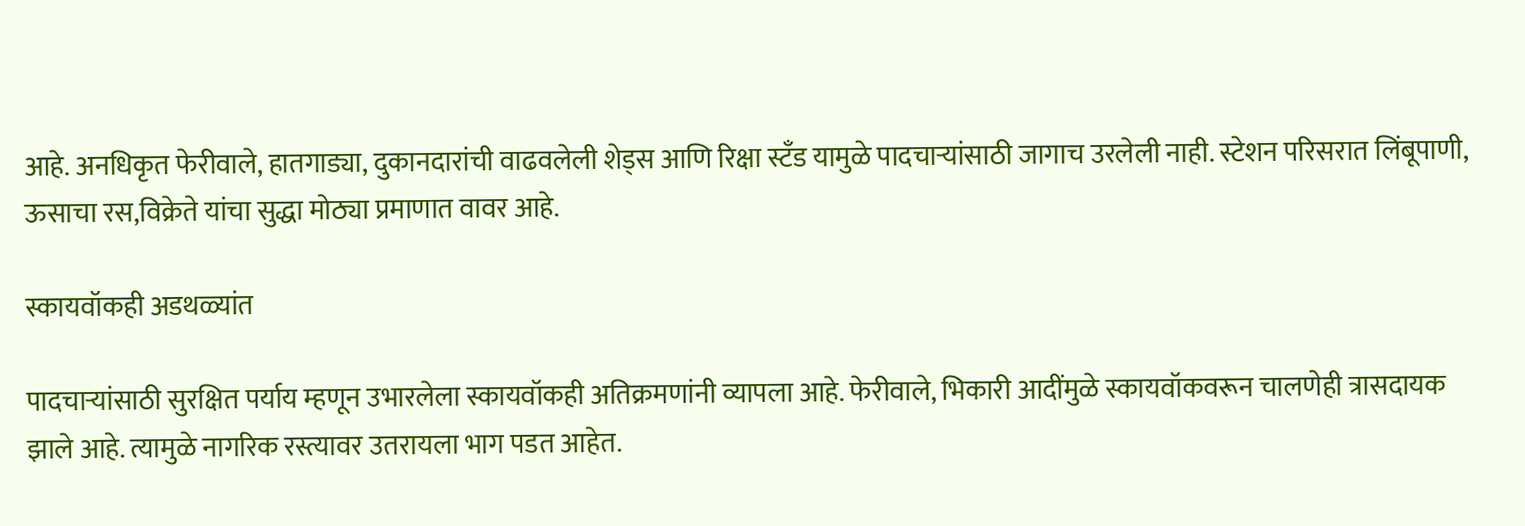आहे. अनधिकृत फेरीवाले, हातगाड्या, दुकानदारांची वाढवलेली शेड्स आणि रिक्षा स्टँड यामुळे पादचाऱ्यांसाठी जागाच उरलेली नाही. स्टेशन परिसरात लिंबूपाणी, ऊसाचा रस,विक्रेते यांचा सुद्धा मोठ्या प्रमाणात वावर आहे.

स्कायवॉकही अडथळ्यांत

पादचाऱ्यांसाठी सुरक्षित पर्याय म्हणून उभारलेला स्कायवॉकही अतिक्रमणांनी व्यापला आहे. फेरीवाले, भिकारी आदींमुळे स्कायवॉकवरून चालणेही त्रासदायक झाले आहे. त्यामुळे नागरिक रस्त्यावर उतरायला भाग पडत आहेत.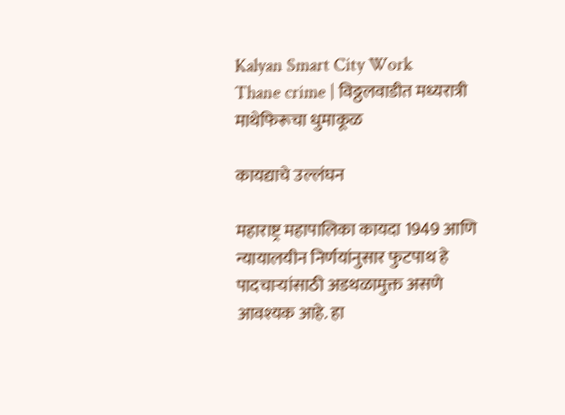Kalyan Smart City Work
Thane crime | विठ्ठलवाडीत मध्यरात्री माथेफिरूचा धुमाकूळ

कायद्याचे उल्लंघन

महाराष्ट्र महापालिका कायदा 1949 आणि न्यायालयीन निर्णयांनुसार फुटपाथ हे पादचाऱ्यांसाठी अडथळामुक्त असणे आवश्यक आहे. हा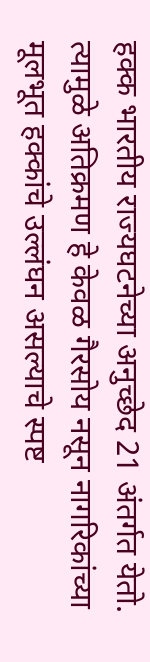हक्क भारतीय राज्यघटनेच्या अनुच्छेद 21 अंतर्गत येतो. त्यामुळे अतिक्रमण हे केवळ गैरसोय नसून नागरिकांच्या मूलभूत हक्कांचे उल्लंघन असल्याचे स्पष्ट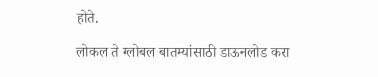होते.

लोकल ते ग्लोबल बातम्यांसाठी डाऊनलोड करा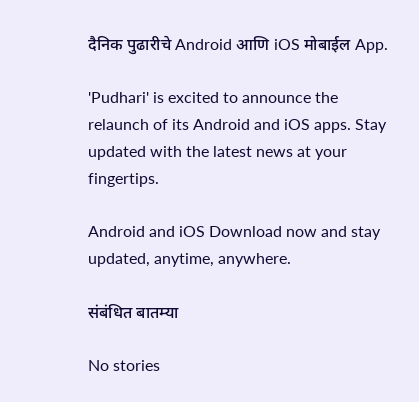दैनिक पुढारीचे Android आणि iOS मोबाईल App.

'Pudhari' is excited to announce the relaunch of its Android and iOS apps. Stay updated with the latest news at your fingertips.

Android and iOS Download now and stay updated, anytime, anywhere.

संबंधित बातम्या

No stories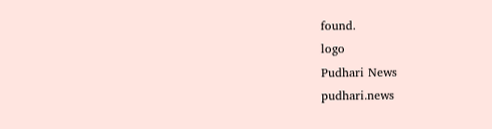found.
logo
Pudhari News
pudhari.news